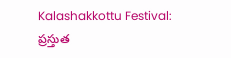Kalashakkottu Festival: ప్రస్తుత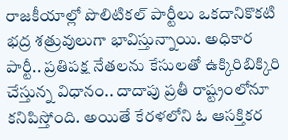రాజకీయాల్లో పొలిటికల్ పార్టీలు ఒకదానికొకటి భద్ర శత్రువులుగా భావిస్తున్నాయి. అధికార పార్టీ.. ప్రతిపక్ష నేతలను కేసులతో ఉక్కిరిబిక్కిరి చేస్తున్న విధానం.. దాదాపు ప్రతీ రాష్ట్రంలోనూ కనిపిస్తోంది. అయితే కేరళలోని ఓ ఆసక్తికర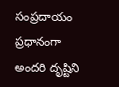సంప్రదాయం ప్రధానంగా అందరి దృష్టిని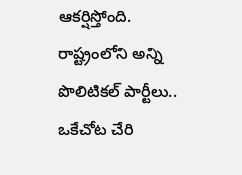ఆకర్షిస్తోంది. రాష్ట్రంలోని అన్ని పొలిటికల్ పార్టీలు.. ఒకేచోట చేరి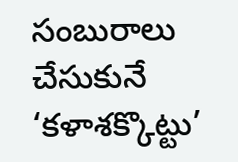సంబురాలు చేసుకునే ‘కళాశక్కొట్టు’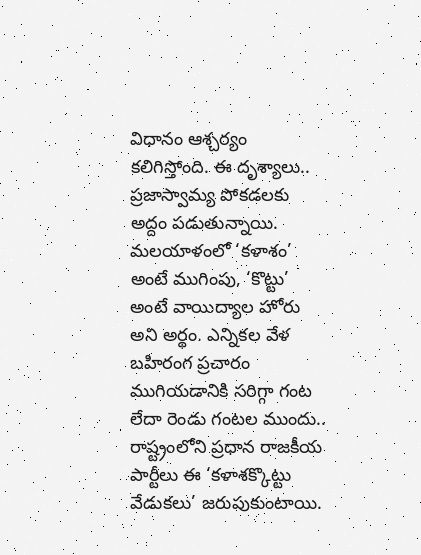విధానం ఆశ్చర్యం కలిగిస్తోంది. ఈ దృశ్యాలు.. ప్రజాస్వామ్య పోకడలకు అద్దం పడుతున్నాయి.
మలయాళంలో ‘కళాశం’ అంటే ముగింపు, ‘కొట్టు’ అంటే వాయిద్యాల హోరు అని అర్థం. ఎన్నికల వేళ బహిరంగ ప్రచారం ముగియడానికి సరిగ్గా గంట లేదా రెండు గంటల ముందు.. రాష్ట్రంలోని ప్రధాన రాజకీయ పార్టీలు ఈ ‘కళాశక్కొట్టు వేడుకలు’ జరుపుకుంటాయి.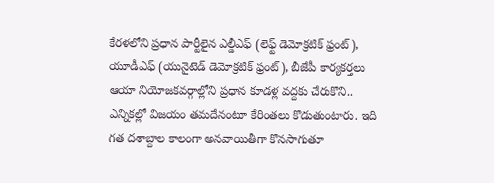కేరళలోని ప్రధాన పార్టీలైన ఎల్డీఎఫ్ (లెఫ్ట్ డెమోక్రటిక్ ఫ్రంట్), యూడీఎఫ్ (యునైటెడ్ డెమోక్రటిక్ ఫ్రంట్), బీజేపీ కార్యకర్తలు ఆయా నియోజకవర్గాల్లోని ప్రధాన కూడళ్ల వద్దకు చేరుకొని.. ఎన్నికల్లో విజయం తమదేనంటూ కేరింతలు కొడుతుంటారు. ఇది గత దశాబ్దాల కాలంగా అనవాయితీగా కొనసాగుతూ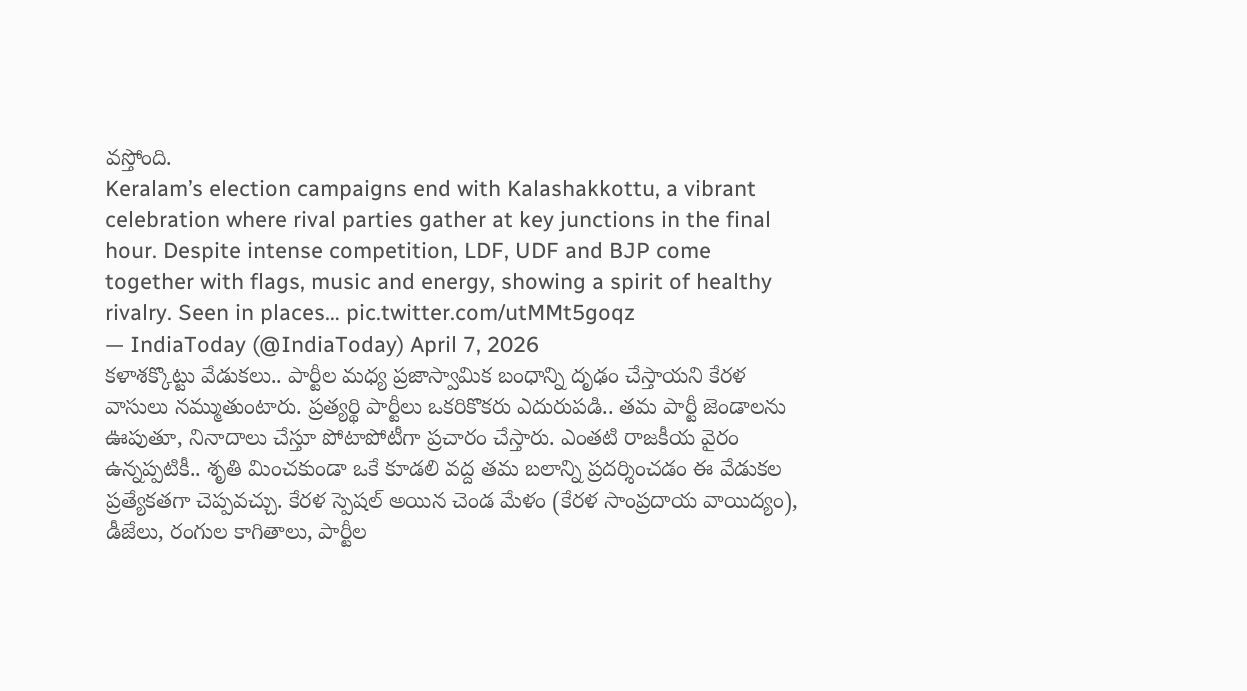వస్తోంది.
Keralam’s election campaigns end with Kalashakkottu, a vibrant celebration where rival parties gather at key junctions in the final hour. Despite intense competition, LDF, UDF and BJP come together with flags, music and energy, showing a spirit of healthy rivalry. Seen in places… pic.twitter.com/utMMt5goqz
— IndiaToday (@IndiaToday) April 7, 2026
కళాశక్కొట్టు వేడుకలు.. పార్టీల మధ్య ప్రజాస్వామిక బంధాన్ని దృఢం చేస్తాయని కేరళ వాసులు నమ్ముతుంటారు. ప్రత్యర్థి పార్టీలు ఒకరికొకరు ఎదురుపడి.. తమ పార్టీ జెండాలను ఊపుతూ, నినాదాలు చేస్తూ పోటాపోటీగా ప్రచారం చేస్తారు. ఎంతటి రాజకీయ వైరం ఉన్నప్పటికీ.. శృతి మించకుండా ఒకే కూడలి వద్ద తమ బలాన్ని ప్రదర్శించడం ఈ వేడుకల ప్రత్యేకతగా చెప్పవచ్చు. కేరళ స్పెషల్ అయిన చెండ మేళం (కేరళ సాంప్రదాయ వాయిద్యం), డీజేలు, రంగుల కాగితాలు, పార్టీల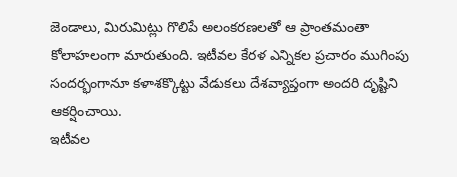జెండాలు, మిరుమిట్లు గొలిపే అలంకరణలతో ఆ ప్రాంతమంతా కోలాహలంగా మారుతుంది. ఇటీవల కేరళ ఎన్నికల ప్రచారం ముగింపు సందర్భంగానూ కళాశక్కొట్టు వేడుకలు దేశవ్యాప్తంగా అందరి దృష్టిని ఆకర్షించాయి.
ఇటీవల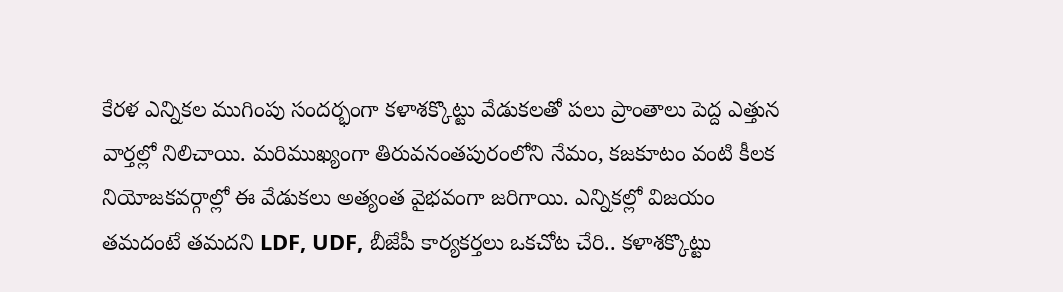కేరళ ఎన్నికల ముగింపు సందర్భంగా కళాశక్కొట్టు వేడుకలతో పలు ప్రాంతాలు పెద్ద ఎత్తున వార్తల్లో నిలిచాయి. మరిముఖ్యంగా తిరువనంతపురంలోని నేమం, కజకూటం వంటి కీలక నియోజకవర్గాల్లో ఈ వేడుకలు అత్యంత వైభవంగా జరిగాయి. ఎన్నికల్లో విజయం తమదంటే తమదని LDF, UDF, బీజేపీ కార్యకర్తలు ఒకచోట చేరి.. కళాశక్కొట్టు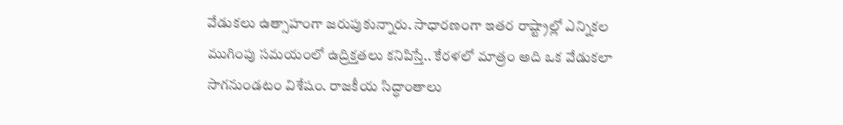వేడుకలు ఉత్సాహంగా జరుపుకున్నారు. సాధారణంగా ఇతర రాష్ట్రాల్లో ఎన్నికల ముగింపు సమయంలో ఉద్రిక్తతలు కనిపిస్తే.. కేరళలో మాత్రం అది ఒక వేడుకలా సాగనుండటం విశేషం. రాజకీయ సిద్ధాంతాలు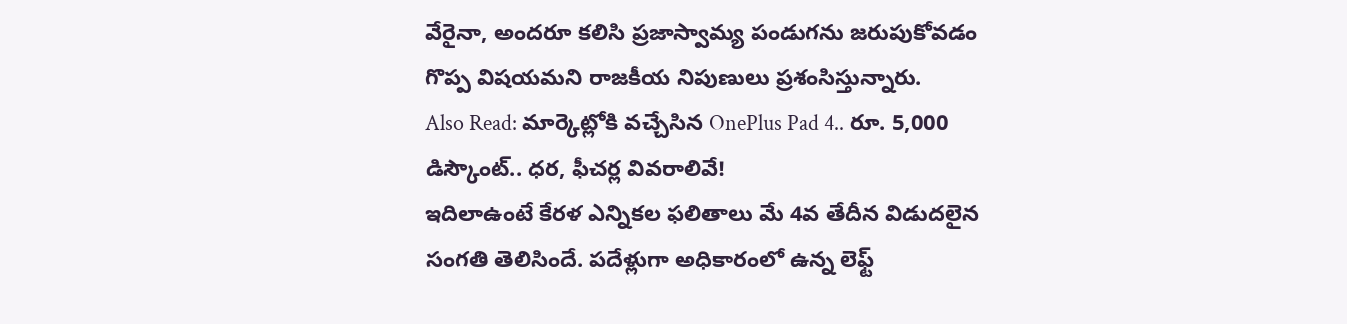వేరైనా, అందరూ కలిసి ప్రజాస్వామ్య పండుగను జరుపుకోవడం గొప్ప విషయమని రాజకీయ నిపుణులు ప్రశంసిస్తున్నారు.
Also Read: మార్కెట్లోకి వచ్చేసిన OnePlus Pad 4.. రూ. 5,000 డిస్కౌంట్.. ధర, ఫీచర్ల వివరాలివే!
ఇదిలాఉంటే కేరళ ఎన్నికల ఫలితాలు మే 4వ తేదీన విడుదలైన సంగతి తెలిసిందే. పదేళ్లుగా అధికారంలో ఉన్న లెఫ్ట్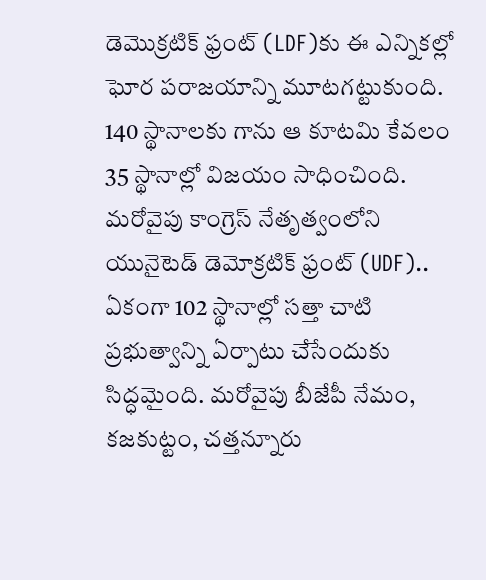డెమొక్రటిక్ ఫ్రంట్ (LDF)కు ఈ ఎన్నికల్లో ఘోర పరాజయాన్ని మూటగట్టుకుంది. 140 స్థానాలకు గాను ఆ కూటమి కేవలం 35 స్థానాల్లో విజయం సాధించింది. మరోవైపు కాంగ్రెస్ నేతృత్వంలోని యునైటెడ్ డెమోక్రటిక్ ఫ్రంట్ (UDF).. ఏకంగా 102 స్థానాల్లో సత్తా చాటి ప్రభుత్వాన్ని ఏర్పాటు చేసేందుకు సిద్ధమైంది. మరోవైపు బీజేపీ నేమం, కజకుట్టం, చత్తన్నూరు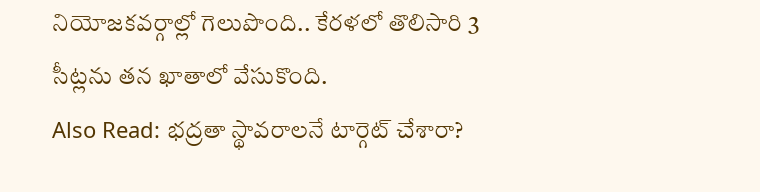నియోజకవర్గాల్లో గెలుపొంది.. కేరళలో తొలిసారి 3 సీట్లను తన ఖాతాలో వేసుకొంది.
Also Read: భద్రతా స్థావరాలనే టార్గెట్ చేశారా?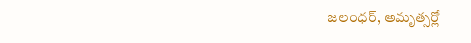జలంధర్, అమృత్సర్లో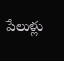పేలుళ్లు